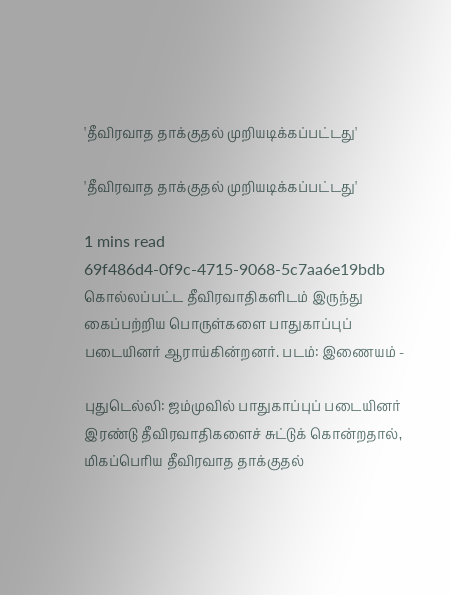'தீவிரவாத தாக்குதல் முறியடிக்கப்பட்டது'

'தீவிரவாத தாக்குதல் முறியடிக்கப்பட்டது'

1 mins read
69f486d4-0f9c-4715-9068-5c7aa6e19bdb
கொல்லப்பட்ட தீவிரவாதிகளிடம் இருந்து கைப்பற்றிய பொருள்களை பாதுகாப்புப் படையினர் ஆராய்கின்றனர். படம்: இணையம் -

புதுடெல்லி: ஜம்முவில் பாதுகாப்புப் படையினர் இரண்டு தீவிரவாதிகளைச் சுட்டுக் கொன்றதால், மிகப்பெரிய தீவிரவாத தாக்குதல்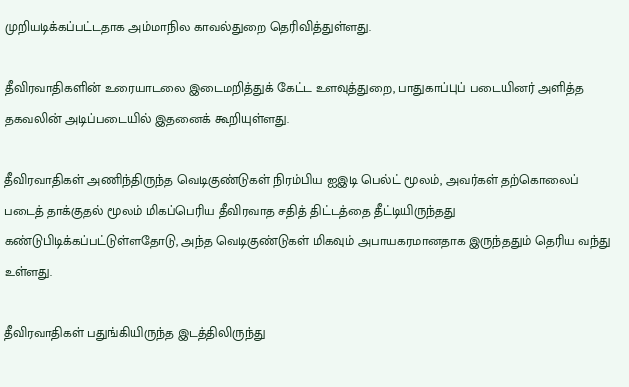முறியடிக்கப்பட்டதாக அம்மாநில காவல்துறை தெரிவித்துள்ளது.

தீவிரவாதிகளின் உரையாடலை இடைமறித்துக் கேட்ட உளவுத்துறை, பாதுகாப்புப் படையினர் அளித்த தகவலின் அடிப்படையில் இதனைக் கூறியுள்ளது.

தீவிரவாதிகள் அணிந்திருந்த வெடிகுண்டுகள் நிரம்பிய ஐஇடி பெல்ட் மூலம், அவர்கள் தற்கொலைப் படைத் தாக்குதல் மூலம் மிகப்பெரிய தீவிரவாத சதித் திட்டத்தை தீட்டியிருந்தது கண்டுபிடிக்கப்பட்டுள்ளதோடு, அந்த வெடிகுண்டுகள் மிகவும் அபாயகரமானதாக இருந்ததும் தெரிய வந்து உள்ளது.

தீவிரவாதிகள் பதுங்கியிருந்த இடத்திலிருந்து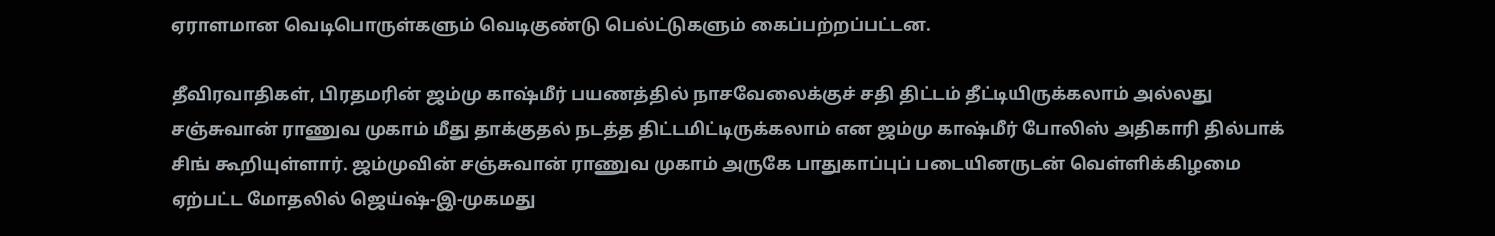ஏராளமான வெடிபொருள்களும் வெடிகுண்டு பெல்ட்டுகளும் கைப்பற்றப்பட்டன.

தீவிரவாதிகள், பிரதமரின் ஜம்மு காஷ்மீர் பயணத்தில் நாசவேலைக்குச் சதி திட்டம் தீட்டியிருக்கலாம் அல்லது சஞ்சுவான் ராணுவ முகாம் மீது தாக்குதல் நடத்த திட்டமிட்டிருக்கலாம் என ஜம்மு காஷ்மீர் போலிஸ் அதிகாரி தில்பாக் சிங் கூறியுள்ளார். ஜம்முவின் சஞ்சுவான் ராணுவ முகாம் அருகே பாதுகாப்புப் படையினருடன் வெள்ளிக்கிழமை ஏற்பட்ட மோதலில் ஜெய்ஷ்-இ-முகமது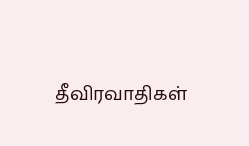தீவிரவாதிகள்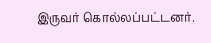இருவர் கொல்லப்பட்டனர்.